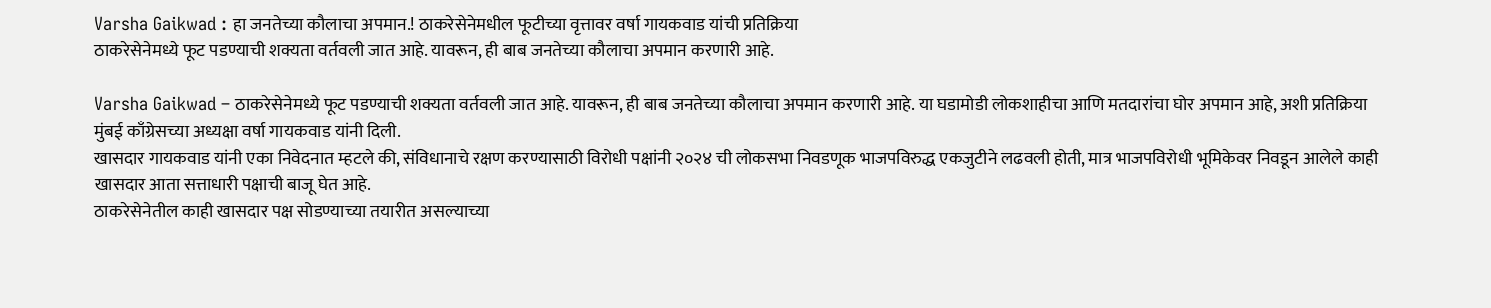Varsha Gaikwad : हा जनतेच्या कौलाचा अपमान.! ठाकरेसेनेमधील फूटीच्या वृत्तावर वर्षा गायकवाड यांची प्रतिक्रिया
ठाकरेसेनेमध्ये फूट पडण्याची शक्यता वर्तवली जात आहे. यावरून, ही बाब जनतेच्या कौलाचा अपमान करणारी आहे.

Varsha Gaikwad – ठाकरेसेनेमध्ये फूट पडण्याची शक्यता वर्तवली जात आहे. यावरून, ही बाब जनतेच्या कौलाचा अपमान करणारी आहे. या घडामोडी लोकशाहीचा आणि मतदारांचा घोर अपमान आहे, अशी प्रतिक्रिया मुंबई काँग्रेसच्या अध्यक्षा वर्षा गायकवाड यांनी दिली.
खासदार गायकवाड यांनी एका निवेदनात म्हटले की, संविधानाचे रक्षण करण्यासाठी विरोधी पक्षांनी २०२४ ची लोकसभा निवडणूक भाजपविरुद्ध एकजुटीने लढवली होती, मात्र भाजपविरोधी भूमिकेवर निवडून आलेले काही खासदार आता सत्ताधारी पक्षाची बाजू घेत आहे.
ठाकरेसेनेतील काही खासदार पक्ष सोडण्याच्या तयारीत असल्याच्या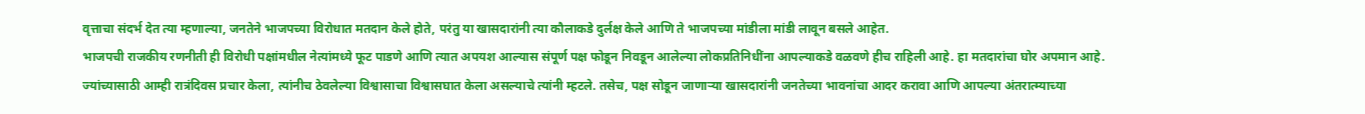वृत्ताचा संदर्भ देत त्या म्हणाल्या, जनतेने भाजपच्या विरोधात मतदान केले होते, परंतु या खासदारांनी त्या कौलाकडे दुर्लक्ष केले आणि ते भाजपच्या मांडीला मांडी लावून बसले आहेत.
भाजपची राजकीय रणनीती ही विरोधी पक्षांमधील नेत्यांमध्ये फूट पाडणे आणि त्यात अपयश आल्यास संपूर्ण पक्ष फोडून निवडून आलेल्या लोकप्रतिनिधींना आपल्याकडे वळवणे हीच राहिली आहे. हा मतदारांचा घोर अपमान आहे.
ज्यांच्यासाठी आम्ही रात्रंदिवस प्रचार केला, त्यांनीच ठेवलेल्या विश्वासाचा विश्वासघात केला असल्याचे त्यांनी म्हटले. तसेच, पक्ष सोडून जाणाऱ्या खासदारांनी जनतेच्या भावनांचा आदर करावा आणि आपल्या अंतरात्म्याच्या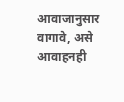आवाजानुसार वागावे, असे आवाहनही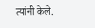त्यांनी केले.